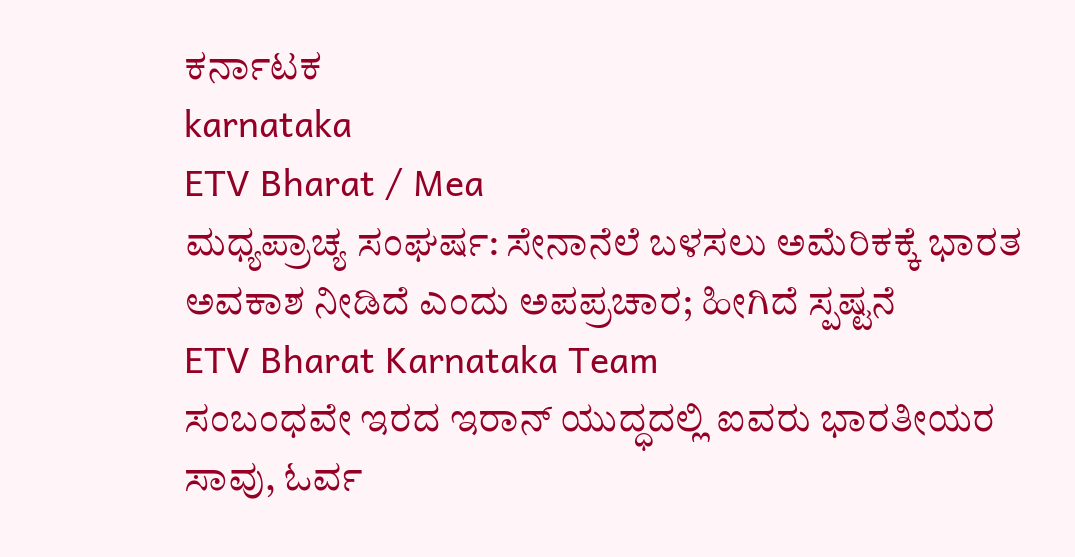ಕರ್ನಾಟಕ
karnataka
ETV Bharat / Mea
ಮಧ್ಯಪ್ರಾಚ್ಯ ಸಂಘರ್ಷ: ಸೇನಾನೆಲೆ ಬಳಸಲು ಅಮೆರಿಕಕ್ಕೆ ಭಾರತ ಅವಕಾಶ ನೀಡಿದೆ ಎಂದು ಅಪಪ್ರಚಾರ; ಹೀಗಿದೆ ಸ್ಪಷ್ಟನೆ
ETV Bharat Karnataka Team
ಸಂಬಂಧವೇ ಇರದ ಇರಾನ್ ಯುದ್ಧದಲ್ಲಿ ಐವರು ಭಾರತೀಯರ ಸಾವು, ಓರ್ವ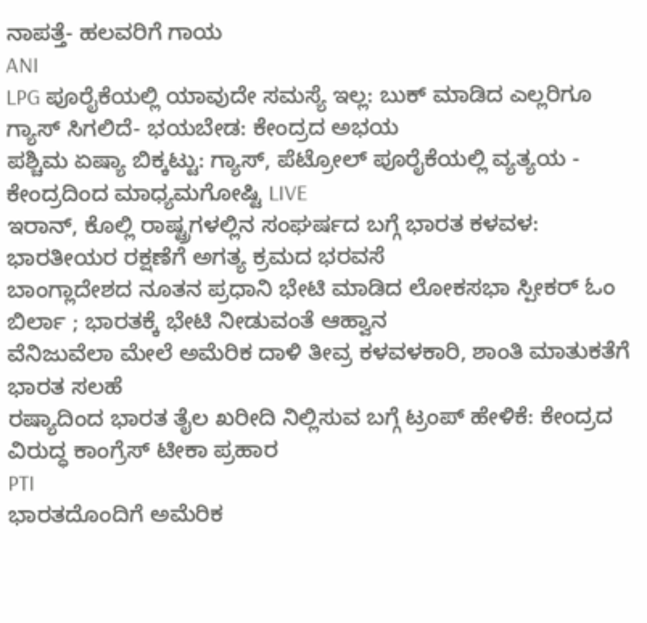ನಾಪತ್ತೆ- ಹಲವರಿಗೆ ಗಾಯ
ANI
LPG ಪೂರೈಕೆಯಲ್ಲಿ ಯಾವುದೇ ಸಮಸ್ಯೆ ಇಲ್ಲ: ಬುಕ್ ಮಾಡಿದ ಎಲ್ಲರಿಗೂ ಗ್ಯಾಸ್ ಸಿಗಲಿದೆ- ಭಯಬೇಡ: ಕೇಂದ್ರದ ಅಭಯ
ಪಶ್ಚಿಮ ಏಷ್ಯಾ ಬಿಕ್ಕಟ್ಟು: ಗ್ಯಾಸ್, ಪೆಟ್ರೋಲ್ ಪೂರೈಕೆಯಲ್ಲಿ ವ್ಯತ್ಯಯ - ಕೇಂದ್ರದಿಂದ ಮಾಧ್ಯಮಗೋಷ್ಟಿ LIVE
ಇರಾನ್, ಕೊಲ್ಲಿ ರಾಷ್ಟ್ರಗಳಲ್ಲಿನ ಸಂಘರ್ಷದ ಬಗ್ಗೆ ಭಾರತ ಕಳವಳ: ಭಾರತೀಯರ ರಕ್ಷಣೆಗೆ ಅಗತ್ಯ ಕ್ರಮದ ಭರವಸೆ
ಬಾಂಗ್ಲಾದೇಶದ ನೂತನ ಪ್ರಧಾನಿ ಭೇಟಿ ಮಾಡಿದ ಲೋಕಸಭಾ ಸ್ಪೀಕರ್ ಓಂ ಬಿರ್ಲಾ ; ಭಾರತಕ್ಕೆ ಭೇಟಿ ನೀಡುವಂತೆ ಆಹ್ವಾನ
ವೆನಿಜುವೆಲಾ ಮೇಲೆ ಅಮೆರಿಕ ದಾಳಿ ತೀವ್ರ ಕಳವಳಕಾರಿ, ಶಾಂತಿ ಮಾತುಕತೆಗೆ ಭಾರತ ಸಲಹೆ
ರಷ್ಯಾದಿಂದ ಭಾರತ ತೈಲ ಖರೀದಿ ನಿಲ್ಲಿಸುವ ಬಗ್ಗೆ ಟ್ರಂಪ್ ಹೇಳಿಕೆ: ಕೇಂದ್ರದ ವಿರುದ್ಧ ಕಾಂಗ್ರೆಸ್ ಟೀಕಾ ಪ್ರಹಾರ
PTI
ಭಾರತದೊಂದಿಗೆ ಅಮೆರಿಕ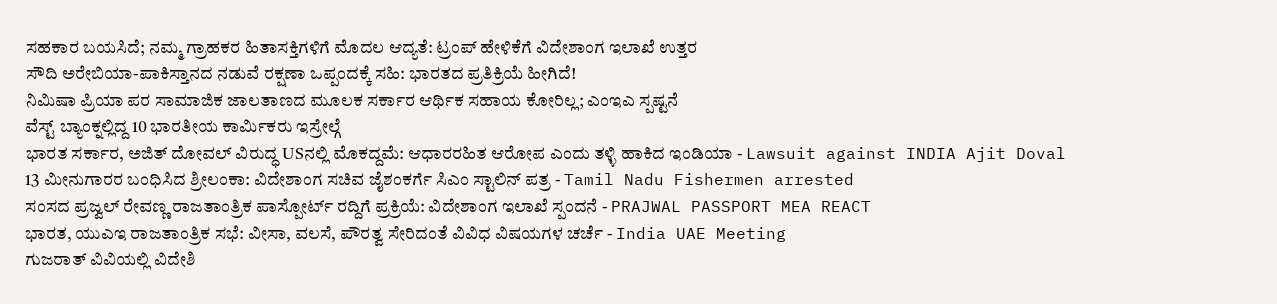ಸಹಕಾರ ಬಯಸಿದೆ; ನಮ್ಮ ಗ್ರಾಹಕರ ಹಿತಾಸಕ್ತಿಗಳಿಗೆ ಮೊದಲ ಆದ್ಯತೆ: ಟ್ರಂಪ್ ಹೇಳಿಕೆಗೆ ವಿದೇಶಾಂಗ ಇಲಾಖೆ ಉತ್ತರ
ಸೌದಿ ಅರೇಬಿಯಾ-ಪಾಕಿಸ್ತಾನದ ನಡುವೆ ರಕ್ಷಣಾ ಒಪ್ಪಂದಕ್ಕೆ ಸಹಿ: ಭಾರತದ ಪ್ರತಿಕ್ರಿಯೆ ಹೀಗಿದೆ!
ನಿಮಿಷಾ ಪ್ರಿಯಾ ಪರ ಸಾಮಾಜಿಕ ಜಾಲತಾಣದ ಮೂಲಕ ಸರ್ಕಾರ ಆರ್ಥಿಕ ಸಹಾಯ ಕೋರಿಲ್ಲ; ಎಂಇಎ ಸ್ಪಷ್ಟನೆ
ವೆಸ್ಟ್ ಬ್ಯಾಂಕ್ನಲ್ಲಿದ್ದ 10 ಭಾರತೀಯ ಕಾರ್ಮಿಕರು ಇಸ್ರೇಲ್ಗೆ
ಭಾರತ ಸರ್ಕಾರ, ಅಜಿತ್ ದೋವಲ್ ವಿರುದ್ಧ USನಲ್ಲಿ ಮೊಕದ್ದಮೆ: ಆಧಾರರಹಿತ ಆರೋಪ ಎಂದು ತಳ್ಳಿ ಹಾಕಿದ ಇಂಡಿಯಾ - Lawsuit against INDIA Ajit Doval
13 ಮೀನುಗಾರರ ಬಂಧಿಸಿದ ಶ್ರೀಲಂಕಾ: ವಿದೇಶಾಂಗ ಸಚಿವ ಜೈಶಂಕರ್ಗೆ ಸಿಎಂ ಸ್ಟಾಲಿನ್ ಪತ್ರ - Tamil Nadu Fishermen arrested
ಸಂಸದ ಪ್ರಜ್ವಲ್ ರೇವಣ್ಣ ರಾಜತಾಂತ್ರಿಕ ಪಾಸ್ಪೋರ್ಟ್ ರದ್ದಿಗೆ ಪ್ರಕ್ರಿಯೆ: ವಿದೇಶಾಂಗ ಇಲಾಖೆ ಸ್ಪಂದನೆ - PRAJWAL PASSPORT MEA REACT
ಭಾರತ, ಯುಎಇ ರಾಜತಾಂತ್ರಿಕ ಸಭೆ: ವೀಸಾ, ವಲಸೆ, ಪೌರತ್ವ ಸೇರಿದಂತೆ ವಿವಿಧ ವಿಷಯಗಳ ಚರ್ಚೆ - India UAE Meeting
ಗುಜರಾತ್ ವಿವಿಯಲ್ಲಿ ವಿದೇಶಿ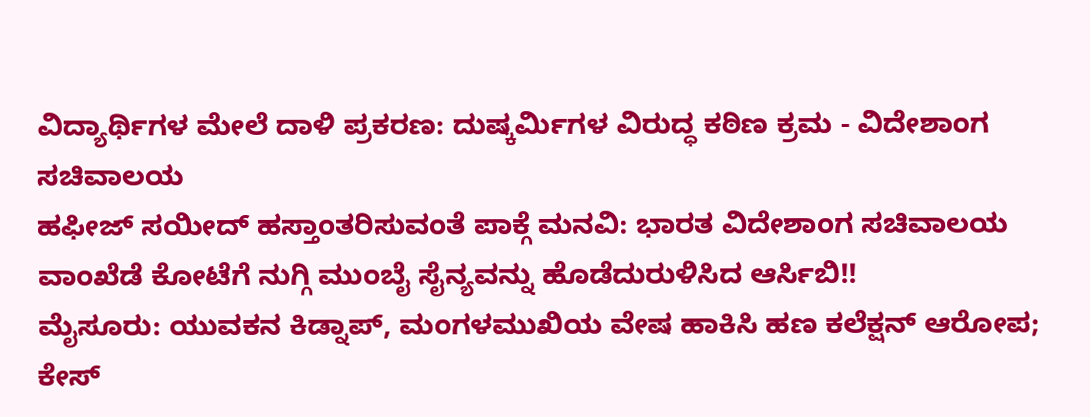ವಿದ್ಯಾರ್ಥಿಗಳ ಮೇಲೆ ದಾಳಿ ಪ್ರಕರಣ: ದುಷ್ಕರ್ಮಿಗಳ ವಿರುದ್ಧ ಕಠಿಣ ಕ್ರಮ - ವಿದೇಶಾಂಗ ಸಚಿವಾಲಯ
ಹಫೀಜ್ ಸಯೀದ್ ಹಸ್ತಾಂತರಿಸುವಂತೆ ಪಾಕ್ಗೆ ಮನವಿ: ಭಾರತ ವಿದೇಶಾಂಗ ಸಚಿವಾಲಯ
ವಾಂಖೆಡೆ ಕೋಟೆಗೆ ನುಗ್ಗಿ ಮುಂಬೈ ಸೈನ್ಯವನ್ನು ಹೊಡೆದುರುಳಿಸಿದ ಆರ್ಸಿಬಿ!!
ಮೈಸೂರು: ಯುವಕನ ಕಿಡ್ನಾಪ್, ಮಂಗಳಮುಖಿಯ ವೇಷ ಹಾಕಿಸಿ ಹಣ ಕಲೆಕ್ಷನ್ ಆರೋಪ; ಕೇಸ್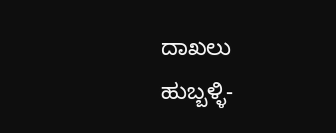ದಾಖಲು
ಹುಬ್ಬಳ್ಳಿ-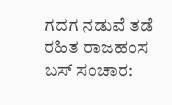ಗದಗ ನಡುವೆ ತಡೆ ರಹಿತ ರಾಜಹಂಸ ಬಸ್ ಸಂಚಾರ: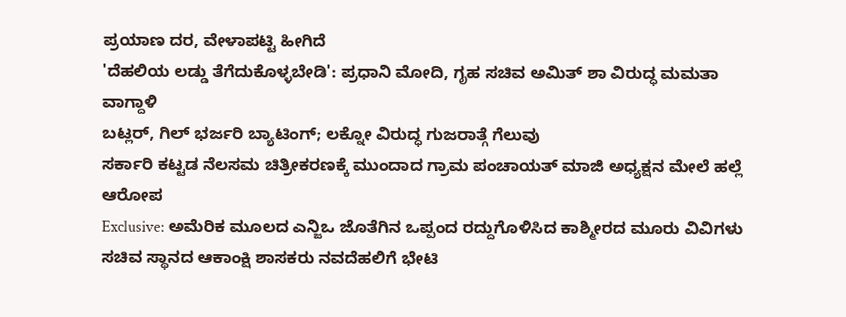ಪ್ರಯಾಣ ದರ, ವೇಳಾಪಟ್ಟಿ ಹೀಗಿದೆ
'ದೆಹಲಿಯ ಲಡ್ಡು ತೆಗೆದುಕೊಳ್ಳಬೇಡಿ': ಪ್ರಧಾನಿ ಮೋದಿ, ಗೃಹ ಸಚಿವ ಅಮಿತ್ ಶಾ ವಿರುದ್ಧ ಮಮತಾ ವಾಗ್ದಾಳಿ
ಬಟ್ಲರ್, ಗಿಲ್ ಭರ್ಜರಿ ಬ್ಯಾಟಿಂಗ್; ಲಕ್ನೋ ವಿರುದ್ಧ ಗುಜರಾತ್ಗೆ ಗೆಲುವು
ಸರ್ಕಾರಿ ಕಟ್ಟಡ ನೆಲಸಮ ಚಿತ್ರೀಕರಣಕ್ಕೆ ಮುಂದಾದ ಗ್ರಾಮ ಪಂಚಾಯತ್ ಮಾಜಿ ಅಧ್ಯಕ್ಷನ ಮೇಲೆ ಹಲ್ಲೆ ಆರೋಪ
Exclusive: ಅಮೆರಿಕ ಮೂಲದ ಎನ್ಜಿಒ ಜೊತೆಗಿನ ಒಪ್ಪಂದ ರದ್ದುಗೊಳಿಸಿದ ಕಾಶ್ಮೀರದ ಮೂರು ವಿವಿಗಳು
ಸಚಿವ ಸ್ಥಾನದ ಆಕಾಂಕ್ಷಿ ಶಾಸಕರು ನವದೆಹಲಿಗೆ ಭೇಟಿ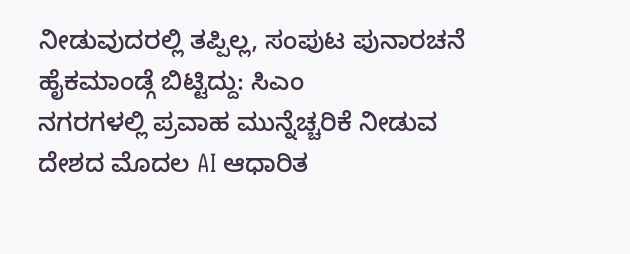ನೀಡುವುದರಲ್ಲಿ ತಪ್ಪಿಲ್ಲ, ಸಂಪುಟ ಪುನಾರಚನೆ ಹೈಕಮಾಂಡ್ಗೆ ಬಿಟ್ಟಿದ್ದು: ಸಿಎಂ
ನಗರಗಳಲ್ಲಿ ಪ್ರವಾಹ ಮುನ್ನೆಚ್ಚರಿಕೆ ನೀಡುವ ದೇಶದ ಮೊದಲ AI ಆಧಾರಿತ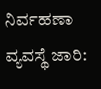ನಿರ್ವಹಣಾ ವ್ಯವಸ್ಥೆ ಜಾರಿ: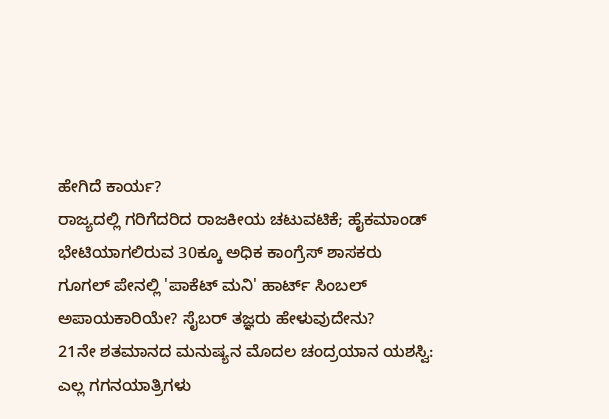ಹೇಗಿದೆ ಕಾರ್ಯ?
ರಾಜ್ಯದಲ್ಲಿ ಗರಿಗೆದರಿದ ರಾಜಕೀಯ ಚಟುವಟಿಕೆ; ಹೈಕಮಾಂಡ್ ಭೇಟಿಯಾಗಲಿರುವ 30ಕ್ಕೂ ಅಧಿಕ ಕಾಂಗ್ರೆಸ್ ಶಾಸಕರು
ಗೂಗಲ್ ಪೇನಲ್ಲಿ 'ಪಾಕೆಟ್ ಮನಿ' ಹಾರ್ಟ್ ಸಿಂಬಲ್ ಅಪಾಯಕಾರಿಯೇ? ಸೈಬರ್ ತಜ್ಞರು ಹೇಳುವುದೇನು?
21ನೇ ಶತಮಾನದ ಮನುಷ್ಯನ ಮೊದಲ ಚಂದ್ರಯಾನ ಯಶಸ್ವಿ: ಎಲ್ಲ ಗಗನಯಾತ್ರಿಗಳು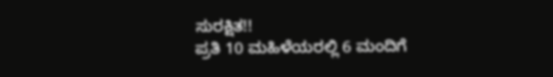ಸುರಕ್ಷಿತ!!
ಪ್ರತಿ 10 ಮಹಿಳೆಯರಲ್ಲಿ 6 ಮಂದಿಗೆ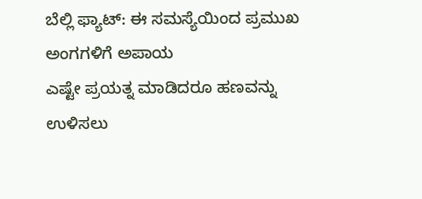ಬೆಲ್ಲಿ ಫ್ಯಾಟ್: ಈ ಸಮಸ್ಯೆಯಿಂದ ಪ್ರಮುಖ ಅಂಗಗಳಿಗೆ ಅಪಾಯ
ಎಷ್ಟೇ ಪ್ರಯತ್ನ ಮಾಡಿದರೂ ಹಣವನ್ನು ಉಳಿಸಲು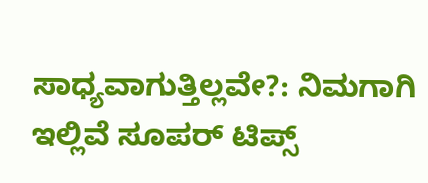ಸಾಧ್ಯವಾಗುತ್ತಿಲ್ಲವೇ?: ನಿಮಗಾಗಿ ಇಲ್ಲಿವೆ ಸೂಪರ್ ಟಿಪ್ಸ್